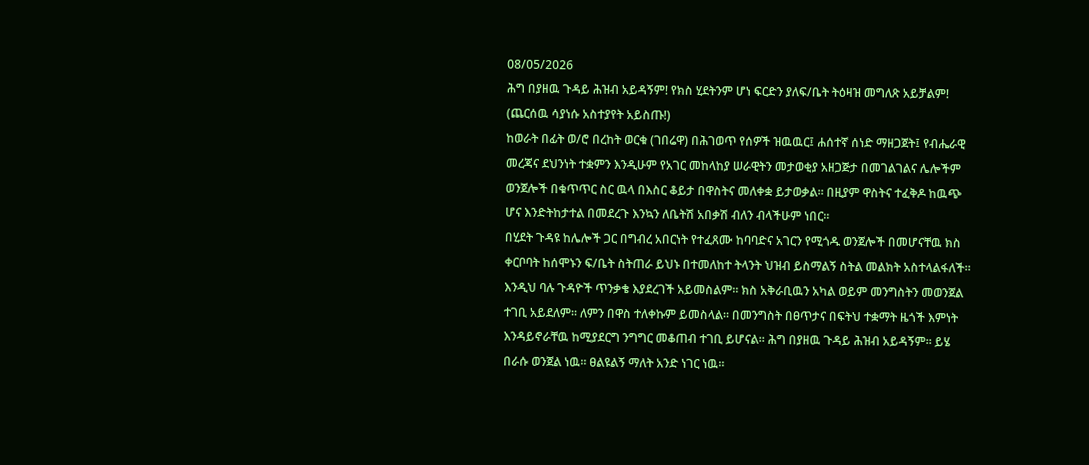08/05/2026
ሕግ በያዘዉ ጉዳይ ሕዝብ አይዳኝም! የክስ ሂደትንም ሆነ ፍርድን ያለፍ/ቤት ትዕዛዝ መግለጽ አይቻልም!
(ጨርሰዉ ሳያነሱ አስተያየት አይስጡ!)
ከወራት በፊት ወ/ሮ በረከት ወርቁ (ገበሬዋ) በሕገወጥ የሰዎች ዝዉዉር፤ ሐሰተኛ ሰነድ ማዘጋጀት፤ የብሔራዊ መረጃና ደህንነት ተቋምን እንዲሁም የአገር መከላከያ ሠራዊትን መታወቂያ አዘጋጅታ በመገልገልና ሌሎችም ወንጀሎች በቁጥጥር ስር ዉላ በእስር ቆይታ በዋስትና መለቀቋ ይታወቃል። በዚያም ዋስትና ተፈቅዶ ከዉጭ ሆና እንድትከታተል በመደረጉ እንኳን ለቤትሽ አበቃሽ ብለን ብላችሁም ነበር።
በሂደት ጉዳዩ ከሌሎች ጋር በግብረ አበርነት የተፈጸሙ ከባባድና አገርን የሚጎዱ ወንጀሎች በመሆናቸዉ ክስ ቀርቦባት ከሰሞኑን ፍ/ቤት ስትጠራ ይህኑ በተመለከተ ትላንት ህዝብ ይስማልኝ ስትል መልክት አስተላልፋለች።
እንዲህ ባሉ ጉዳዮች ጥንቃቄ እያደረገች አይመስልም። ክስ አቅራቢዉን አካል ወይም መንግስትን መወንጀል ተገቢ አይደለም። ለምን በዋስ ተለቀኩም ይመስላል። በመንግስት በፀጥታና በፍትህ ተቋማት ዜጎች እምነት እንዳይኖራቸዉ ከሚያደርግ ንግግር መቆጠብ ተገቢ ይሆናል። ሕግ በያዘዉ ጉዳይ ሕዝብ አይዳኝም። ይሄ በራሱ ወንጀል ነዉ። ፀልዩልኝ ማለት አንድ ነገር ነዉ።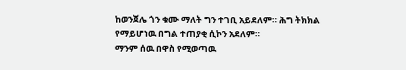ከወንጀሌ ጎን ቁሙ ማለት ግን ተገቢ አይደለም። ሕግ ትክክል የማይሆነዉ በግል ተጠያቂ ሲኮን አደለም።
ማንም ሰዉ በዋስ የሚወጣዉ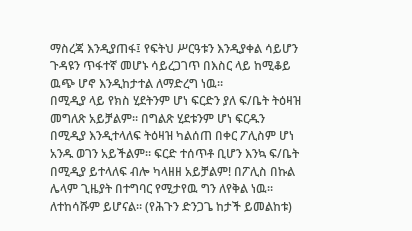ማስረጃ እንዲያጠፋ፤ የፍትህ ሥርዓቱን እንዲያቀል ሳይሆን ጉዳዩን ጥፋተኛ መሆኑ ሳይረጋገጥ በእስር ላይ ከሚቆይ ዉጭ ሆኖ እንዲከታተል ለማድረግ ነዉ።
በሚዲያ ላይ የክስ ሂደትንም ሆነ ፍርድን ያለ ፍ/ቤት ትዕዛዝ መግለጽ አይቻልም። በግልጽ ሂደቱንም ሆነ ፍርዱን በሚዲያ እንዲተላለፍ ትዕዛዝ ካልሰጠ በቀር ፖሊስም ሆነ አንዱ ወገን አይችልም። ፍርድ ተሰጥቶ ቢሆን እንኳ ፍ/ቤት በሚዲያ ይተላለፍ ብሎ ካላዘዘ አይቻልም! በፖሊስ በኩል ሌላም ጊዜያት በተግባር የሚታየዉ ግን ለየቅል ነዉ። ለተከሳሹም ይሆናል። (የሕጉን ድንጋጌ ከታች ይመልከቱ)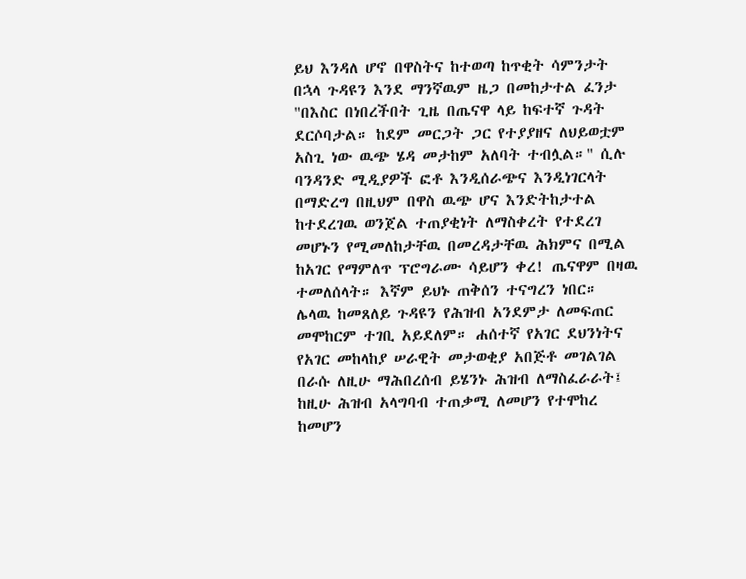ይህ እንዳለ ሆኖ በዋስትና ከተወጣ ከጥቂት ሳምንታት በኋላ ጉዳዩን እንደ ማንኛዉም ዜጋ በመከታተል ፈንታ "በእስር በነበረችበት ጊዜ በጤናዋ ላይ ከፍተኛ ጉዳት ደርሶባታል። ከደም መርጋት ጋር የተያያዘና ለህይወቷም አስጊ ነው ዉጭ ሄዳ መታከም አለባት ተብሏል።" ሲሉ
ባንዳንድ ሚዲያዎች ፎቶ እንዲሰራጭና እንዲነገርላት በማድረግ በዚህም በዋስ ዉጭ ሆና እንድትከታተል ከተደረገዉ ወንጀል ተጠያቂነት ለማስቀረት የተደረገ መሆኑን የሚመለከታቸዉ በመረዳታቸዉ ሕክምና በሚል ከአገር የማምለጥ ፕሮግራሙ ሳይሆን ቀረ! ጤናዋም በዛዉ ተመለሰላት። እኛም ይህኑ ጠቅሰን ተናግረን ነበር።
ሌላዉ ከመጸለይ ጉዳዩን የሕዝብ አንደምታ ለመፍጠር መሞከርም ተገቢ አይደለም። ሐሰተኛ የአገር ደህንነትና የአገር መከላከያ ሠራዊት መታወቂያ አበጅቶ መገልገል በራሱ ለዚሁ ማሕበረሰብ ይሄንኑ ሕዝብ ለማስፈራራት፤ ከዚሁ ሕዝብ አላግባብ ተጠቃሚ ለመሆን የተሞከረ ከመሆን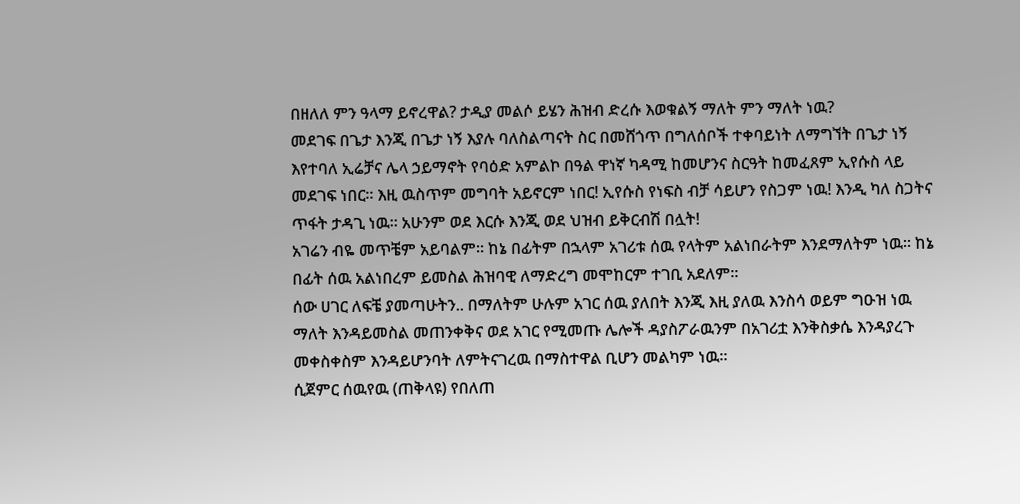በዘለለ ምን ዓላማ ይኖረዋል? ታዲያ መልሶ ይሄን ሕዝብ ድረሱ እወቁልኝ ማለት ምን ማለት ነዉ?
መደገፍ በጌታ እንጂ በጌታ ነኝ እያሉ ባለስልጣናት ስር በመሸጎጥ በግለሰቦች ተቀባይነት ለማግኘት በጌታ ነኝ እየተባለ ኢሬቻና ሌላ ኃይማኖት የባዕድ አምልኮ በዓል ዋነኛ ካዳሚ ከመሆንና ስርዓት ከመፈጸም ኢየሱስ ላይ መደገፍ ነበር። እዚ ዉስጥም መግባት አይኖርም ነበር! ኢየሱስ የነፍስ ብቻ ሳይሆን የስጋም ነዉ! እንዲ ካለ ስጋትና ጥፋት ታዳጊ ነዉ። አሁንም ወደ እርሱ እንጂ ወደ ህዝብ ይቅርብሽ በሏት!
አገሬን ብዬ መጥቼም አይባልም። ከኔ በፊትም በኋላም አገሪቱ ሰዉ የላትም አልነበራትም እንደማለትም ነዉ። ከኔ በፊት ሰዉ አልነበረም ይመስል ሕዝባዊ ለማድረግ መሞከርም ተገቢ አደለም።
ሰው ሀገር ለፍቼ ያመጣሁትን.. በማለትም ሁሉም አገር ሰዉ ያለበት እንጂ እዚ ያለዉ እንስሳ ወይም ግዑዝ ነዉ ማለት እንዳይመስል መጠንቀቅና ወደ አገር የሚመጡ ሌሎች ዳያስፖራዉንም በአገሪቷ እንቅስቃሴ እንዳያረጉ መቀስቀስም እንዳይሆንባት ለምትናገረዉ በማስተዋል ቢሆን መልካም ነዉ።
ሲጀምር ሰዉየዉ (ጠቅላዩ) የበለጠ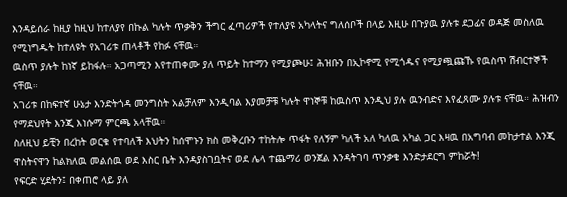እንዳይሰራ ከዚያ ከዚህ ከተለያየ በኩል ካሉት ጥቃቅን ችግር ፈጣሪዎች የተለያዩ አካላትና ግለሰቦች በላይ እዚሁ በጉያዉ ያሉቱ ደጋፊና ወዳጅ መስለዉ የሚነግዱት ከተለዩት የአገሪቱ ጠላቶች የከፉ ናቸዉ።
ዉስጥ ያሉት ከነኛ ይከፋሉ። አጋጣሚን እየተጠቀሙ ያለ ጥይት ከተማን የሚያጮሁ፤ ሕዝቡን በኢኮኖሚ የሚጎዱና የሚያጯጩኹ የዉስጥ ሽብርተኞች ናቸዉ።
አገሪቱ በከፍተኛ ሁኔታ እንድትጎዳ መንግስት አልቻለም እንዲባል እያመቻቹ ካሉት ዋነኞቹ ከዉስጥ እንዲህ ያሉ ዉንብድና እየፈጸሙ ያሉቱ ናቸዉ። ሕዝብን የማደህየት እንጂ እነሱማ ምርጫ አላቸዉ።
ስለዚህ ይቺን በረከት ወርቁ የተባለች እህትን ከሰሞኑን ክስ መቅረቡን ተከትሎ ጥፋት የለኝም ካለች አለ ካለዉ አካል ጋር እዛዉ በአግባብ መከታተል እንጂ ዋስትናዋን ከልክለዉ መልሰዉ ወደ እስር ቤት እንዳያስገቧትና ወደ ሌላ ተጨማሪ ወንጀል እንዳትገባ ጥንቃቄ እንድታደርግ ምከሯት!
የፍርድ ሂደትን፤ በቀጠሮ ላይ ያለ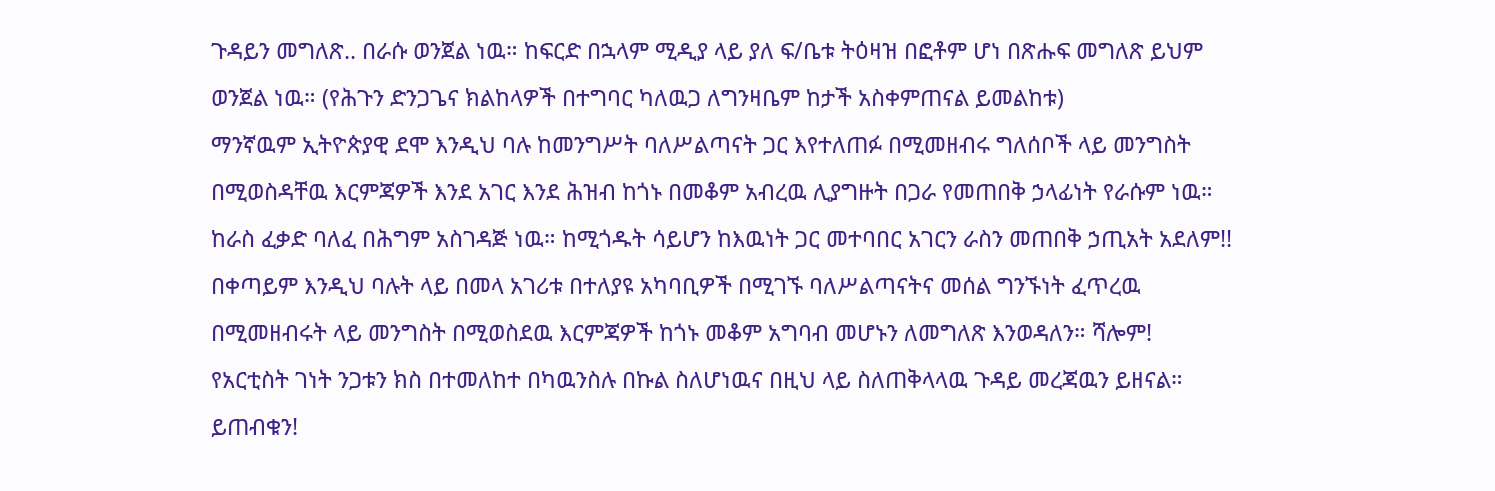ጉዳይን መግለጽ.. በራሱ ወንጀል ነዉ። ከፍርድ በኋላም ሚዲያ ላይ ያለ ፍ/ቤቱ ትዕዛዝ በፎቶም ሆነ በጽሑፍ መግለጽ ይህም ወንጀል ነዉ። (የሕጉን ድንጋጌና ክልከላዎች በተግባር ካለዉጋ ለግንዛቤም ከታች አስቀምጠናል ይመልከቱ)
ማንኛዉም ኢትዮጵያዊ ደሞ እንዲህ ባሉ ከመንግሥት ባለሥልጣናት ጋር እየተለጠፉ በሚመዘብሩ ግለሰቦች ላይ መንግስት በሚወስዳቸዉ እርምጃዎች እንደ አገር እንደ ሕዝብ ከጎኑ በመቆም አብረዉ ሊያግዙት በጋራ የመጠበቅ ኃላፊነት የራሱም ነዉ። ከራስ ፈቃድ ባለፈ በሕግም አስገዳጅ ነዉ። ከሚጎዱት ሳይሆን ከእዉነት ጋር መተባበር አገርን ራስን መጠበቅ ኃጢአት አደለም!! በቀጣይም እንዲህ ባሉት ላይ በመላ አገሪቱ በተለያዩ አካባቢዎች በሚገኙ ባለሥልጣናትና መሰል ግንኙነት ፈጥረዉ በሚመዘብሩት ላይ መንግስት በሚወስደዉ እርምጃዎች ከጎኑ መቆም አግባብ መሆኑን ለመግለጽ እንወዳለን። ሻሎም!
የአርቲስት ገነት ንጋቱን ክስ በተመለከተ በካዉንስሉ በኩል ስለሆነዉና በዚህ ላይ ስለጠቅላላዉ ጉዳይ መረጃዉን ይዘናል። ይጠብቁን!